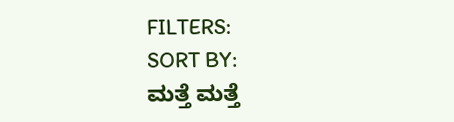FILTERS:
SORT BY:
ಮತ್ತೆ ಮತ್ತೆ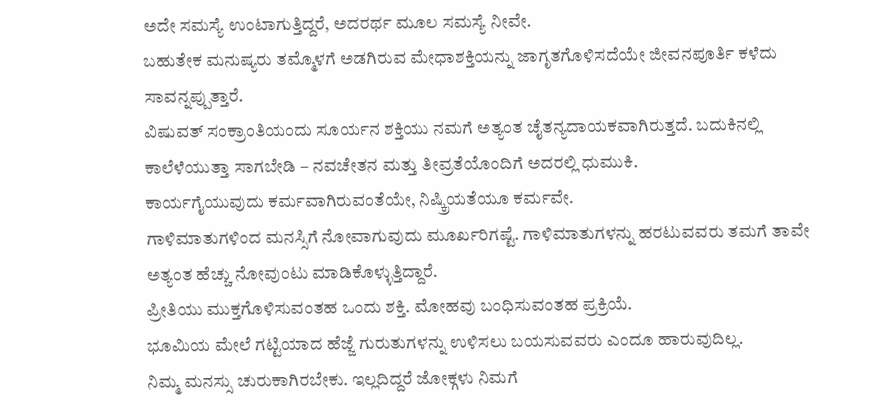ಅದೇ ಸಮಸ್ಯೆ ಉಂಟಾಗುತ್ತಿದ್ದರೆ, ಅದರರ್ಥ ಮೂಲ ಸಮಸ್ಯೆ ನೀವೇ.
ಬಹುತೇಕ ಮನುಷ್ಯರು ತಮ್ಮೊಳಗೆ ಅಡಗಿರುವ ಮೇಧಾಶಕ್ತಿಯನ್ನು ಜಾಗೃತಗೊಳಿಸದೆಯೇ ಜೀವನಪೂರ್ತಿ ಕಳೆದು ಸಾವನ್ನಪ್ಪುತ್ತಾರೆ.
ವಿಷುವತ್ ಸಂಕ್ರಾಂತಿಯಂದು ಸೂರ್ಯನ ಶಕ್ತಿಯು ನಮಗೆ ಅತ್ಯಂತ ಚೈತನ್ಯದಾಯಕವಾಗಿರುತ್ತದೆ. ಬದುಕಿನಲ್ಲಿ ಕಾಲೆಳೆಯುತ್ತಾ ಸಾಗಬೇಡಿ – ನವಚೇತನ ಮತ್ತು ತೀವ್ರತೆಯೊಂದಿಗೆ ಅದರಲ್ಲಿ ಧುಮುಕಿ.
ಕಾರ್ಯಗೈಯುವುದು ಕರ್ಮವಾಗಿರುವಂತೆಯೇ, ನಿಷ್ಕ್ರಿಯತೆಯೂ ಕರ್ಮವೇ.
ಗಾಳಿಮಾತುಗಳಿಂದ ಮನಸ್ಸಿಗೆ ನೋವಾಗುವುದು ಮೂರ್ಖರಿಗಷ್ಟೆ. ಗಾಳಿಮಾತುಗಳನ್ನು ಹರಟುವವರು ತಮಗೆ ತಾವೇ ಅತ್ಯಂತ ಹೆಚ್ಚು ನೋವುಂಟು ಮಾಡಿಕೊಳ್ಳುತ್ತಿದ್ದಾರೆ.
ಪ್ರೀತಿಯು ಮುಕ್ತಗೊಳಿಸುವಂತಹ ಒಂದು ಶಕ್ತಿ. ಮೋಹವು ಬಂಧಿಸುವಂತಹ ಪ್ರಕ್ರಿಯೆ.
ಭೂಮಿಯ ಮೇಲೆ ಗಟ್ಟಿಯಾದ ಹೆಜ್ಜೆ ಗುರುತುಗಳನ್ನು ಉಳಿಸಲು ಬಯಸುವವರು ಎಂದೂ ಹಾರುವುದಿಲ್ಲ.
ನಿಮ್ಮ ಮನಸ್ಸು ಚುರುಕಾಗಿರಬೇಕು. ಇಲ್ಲದಿದ್ದರೆ ಜೋಕ್ಗಳು ನಿಮಗೆ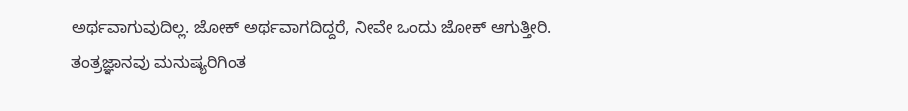ಅರ್ಥವಾಗುವುದಿಲ್ಲ. ಜೋಕ್ ಅರ್ಥವಾಗದಿದ್ದರೆ, ನೀವೇ ಒಂದು ಜೋಕ್ ಆಗುತ್ತೀರಿ.
ತಂತ್ರಜ್ಞಾನವು ಮನುಷ್ಯರಿಗಿಂತ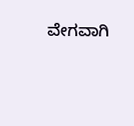ವೇಗವಾಗಿ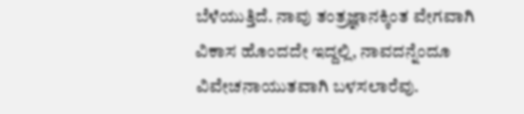ಬೆಳೆಯುತ್ತಿದೆ. ನಾವು ತಂತ್ರಜ್ಞಾನಕ್ಕಿಂತ ವೇಗವಾಗಿ ವಿಕಾಸ ಹೊಂದದೇ ಇದ್ದಲ್ಲಿ, ನಾವದನ್ನೆಂದೂ ವಿವೇಚನಾಯುತವಾಗಿ ಬಳಸಲಾರೆವು.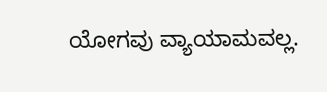ಯೋಗವು ವ್ಯಾಯಾಮವಲ್ಲ.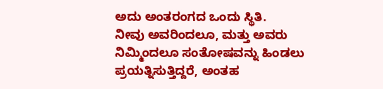ಅದು ಅಂತರಂಗದ ಒಂದು ಸ್ಥಿತಿ.
ನೀವು ಅವರಿಂದಲೂ, ಮತ್ತು ಅವರು ನಿಮ್ಮಿಂದಲೂ ಸಂತೋಷವನ್ನು ಹಿಂಡಲು ಪ್ರಯತ್ನಿಸುತ್ತಿದ್ದರೆ, ಅಂತಹ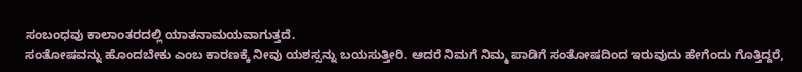ಸಂಬಂಧವು ಕಾಲಾಂತರದಲ್ಲಿ ಯಾತನಾಮಯವಾಗುತ್ತದೆ.
ಸಂತೋಷವನ್ನು ಹೊಂದಬೇಕು ಎಂಬ ಕಾರಣಕ್ಕೆ ನೀವು ಯಶಸ್ಸನ್ನು ಬಯಸುತ್ತೀರಿ. ಆದರೆ ನಿಮಗೆ ನಿಮ್ಮ ಪಾಡಿಗೆ ಸಂತೋಷದಿಂದ ಇರುವುದು ಹೇಗೆಂದು ಗೊತ್ತಿದ್ದರೆ,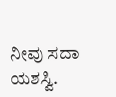ನೀವು ಸದಾ ಯಶಸ್ವಿ.